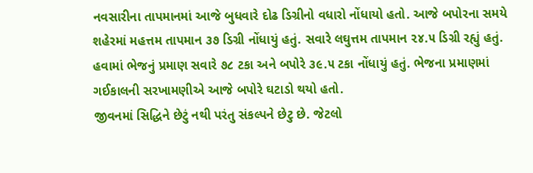નવસારીના તાપમાનમાં આજે બુધવારે દોઢ ડિગ્રીનો વધારો નોંધાયો હતો. આજે બપોરના સમયે શહેરમાં મહત્તમ તાપમાન ૩૭ ડિગ્રી નોંધાયું હતું. સવારે લઘુત્તમ તાપમાન ૨૪.૫ ડિગ્રી રહ્યું હતું. હવામાં ભેજનું પ્રમાણ સવારે ૭૮ ટકા અને બપોરે ૩૯.૫ ટકા નોંધાયું હતું. ભેજના પ્રમાણમાં ગઈકાલની સરખામણીએ આજે બપોરે ઘટાડો થયો હતો.
જીવનમાં સિદ્ધિને છેટું નથી પરંતુ સંકલ્પને છેટુ છે. જેટલો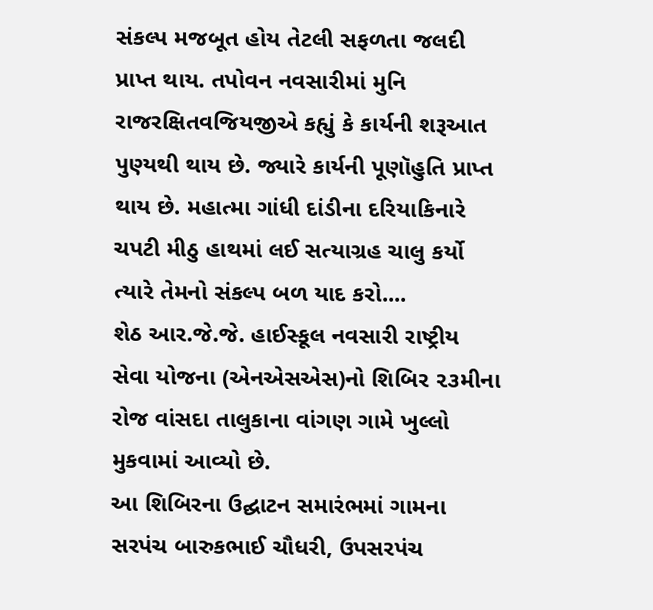સંકલ્પ મજબૂત હોય તેટલી સફળતા જલદી પ્રાપ્ત થાય. તપોવન નવસારીમાં મુનિ રાજરક્ષિતવજિયજીએ કહ્યું કે કાર્યની શરૂઆત પુણ્યથી થાય છે. જ્યારે કાર્યની પૂણૉહુતિ પ્રાપ્ત થાય છે. મહાત્મા ગાંધી દાંડીના દરિયાકિનારે ચપટી મીઠુ હાથમાં લઈ સત્યાગ્રહ ચાલુ કર્યો ત્યારે તેમનો સંકલ્પ બળ યાદ કરો....
શેઠ આર.જે.જે. હાઈસ્કૂલ નવસારી રાષ્ટ્રીય સેવા યોજના (એનએસએસ)નો શિબિર ૨૩મીના રોજ વાંસદા તાલુકાના વાંગણ ગામે ખુલ્લો મુકવામાં આવ્યો છે.
આ શિબિરના ઉદ્ઘાટન સમારંભમાં ગામના સરપંચ બારુકભાઈ ચૌધરી, ઉપસરપંચ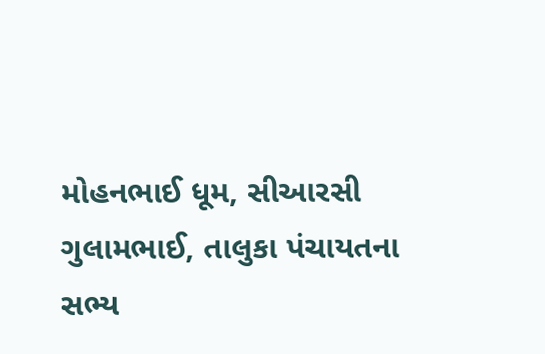મોહનભાઈ ધૂમ, સીઆરસી ગુલામભાઈ, તાલુકા પંચાયતના સભ્ય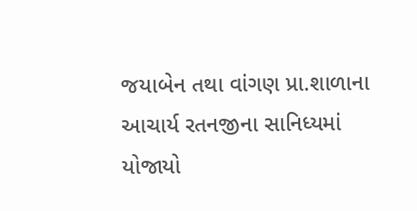જયાબેન તથા વાંગણ પ્રા.શાળાના આચાર્ય રતનજીના સાનિધ્યમાં યોજાયો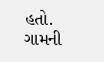હતો. ગામની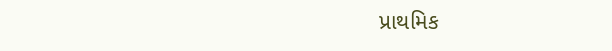પ્રાથમિક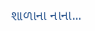શાળાના નાના...